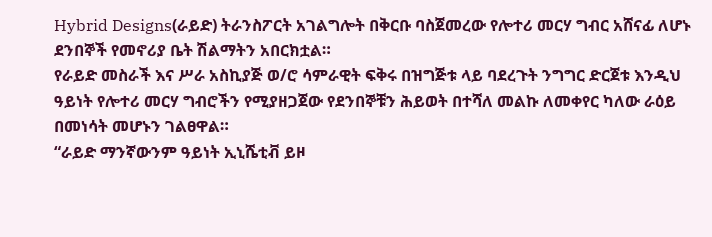Hybrid Designs(ራይድ) ትራንስፖርት አገልግሎት በቅርቡ ባስጀመረው የሎተሪ መርሃ ግብር አሸናፊ ለሆኑ ደንበኞች የመኖሪያ ቤት ሽልማትን አበርክቷል።
የራይድ መስራች እና ሥራ አስኪያጅ ወ/ሮ ሳምራዊት ፍቅሩ በዝግጅቱ ላይ ባደረጉት ንግግር ድርጀቱ እንዲህ ዓይነት የሎተሪ መርሃ ግብሮችን የሚያዘጋጀው የደንበኞቹን ሕይወት በተሻለ መልኩ ለመቀየር ካለው ራዕይ በመነሳት መሆኑን ገልፀዋል።
“ራይድ ማንኛውንም ዓይነት ኢኒሼቲቭ ይዞ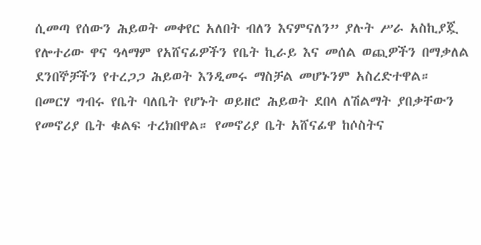ሲመጣ የሰውን ሕይወት መቀየር አለበት ብለን እናምናለን” ያሉት ሥራ አስኪያጇ የሎተሪው ዋና ዓላማም የአሸናፊዎችን የቤት ኪራይ እና መሰል ወጪዎችን በማቃለል ደንበኞቻችን የተረጋጋ ሕይወት እንዲመሩ ማስቻል መሆኑንም አስረድተዋል።
በመርሃ ግብሩ የቤት ባለቤት የሆኑት ወይዘሮ ሕይወት ደበላ ለሽልማት ያበቃቸውን የመኖሪያ ቤት ቁልፍ ተረክበዋል። የመኖሪያ ቤት አሸናፊዋ ከሶስትና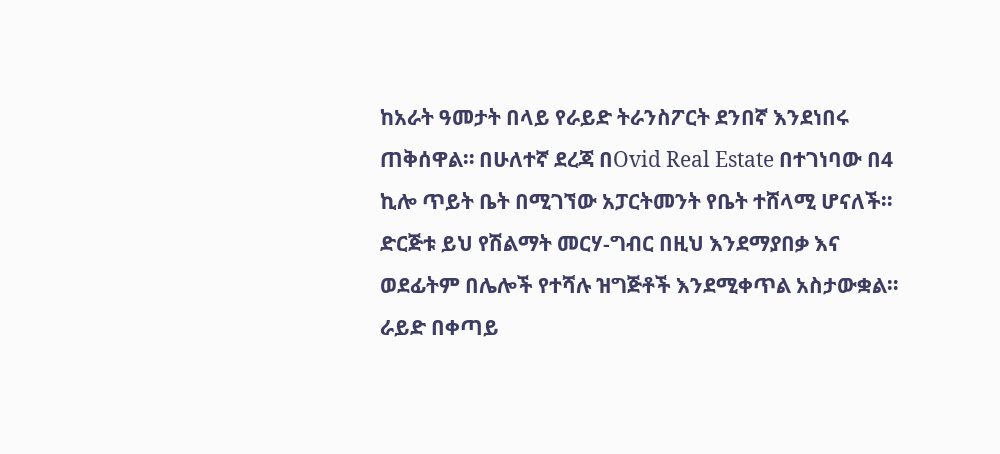ከአራት ዓመታት በላይ የራይድ ትራንስፖርት ደንበኛ እንደነበሩ ጠቅሰዋል። በሁለተኛ ደረጃ በOvid Real Estate በተገነባው በ4 ኪሎ ጥይት ቤት በሚገኘው አፓርትመንት የቤት ተሸላሚ ሆናለች።
ድርጅቱ ይህ የሽልማት መርሃ-ግብር በዚህ እንደማያበቃ እና ወደፊትም በሌሎች የተሻሉ ዝግጅቶች እንደሚቀጥል አስታውቋል።
ራይድ በቀጣይ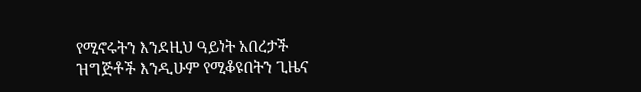የሚኖሩትን እንደዚህ ዓይነት አበረታች ዝግጅቶች እንዲሁም የሚቆዩበትን ጊዜና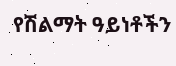የሽልማት ዓይነቶችን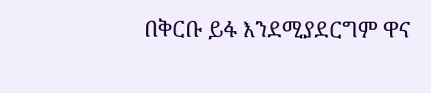በቅርቡ ይፋ እንደሚያደርግም ዋና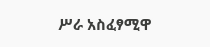ሥራ አስፈፃሚዋ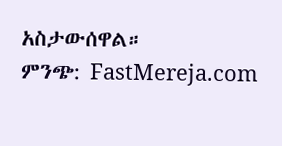አስታውሰዋል።
ምንጭ: FastMereja.com